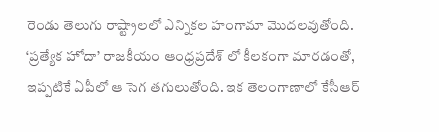రెండు తెలుగు రాష్ట్రాలలో ఎన్నికల హంగామా మొదలవుతోంది. ‘ప్రత్యేక హోదా’ రాజకీయం ఆంధ్రప్రదేశ్ లో కీలకంగా మారడంతో, ఇప్పటికే ఏపీలో ఆ సెగ తగులుతోంది. ఇక తెలంగాణాలో కేసీఆర్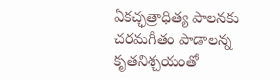ఏకచ్ఛత్రాధిత్య పాలనకు చరమగీతం పాడాలన్న కృతనిశ్చయంతో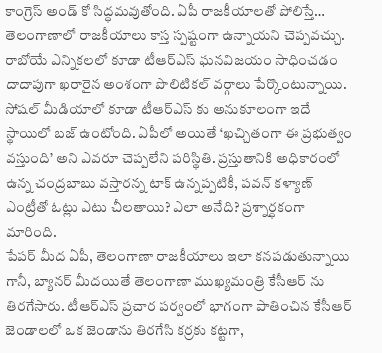కాంగ్రెస్ అండ్ కో సిద్ధమవుతోంది. ఏపీ రాజకీయాలతో పోలిస్తే… తెలంగాణాలో రాజకీయాలు కాస్త స్పష్టంగా ఉన్నాయని చెప్పవచ్చు.
రాబోయే ఎన్నికలలో కూడా టీఆర్ఎస్ ఘనవిజయం సాధించడం దాదాపుగా ఖరారైన అంశంగా పొలిటికల్ వర్గాలు పేర్కొంటున్నాయి. సోషల్ మీడియాలో కూడా టీఆర్ఎస్ కు అనుకూలంగా ఇదే స్థాయిలో బజ్ ఉంటోంది. ఏపీలో అయితే ‘ఖచ్చితంగా ఈ ప్రభుత్వం వస్తుంది’ అని ఎవరూ చెప్పలేని పరిస్థితి. ప్రస్తుతానికి అధికారంలో ఉన్న చంద్రబాబు వస్తారన్న టాక్ ఉన్నప్పటికీ, పవన్ కళ్యాణ్ ఎంట్రీతో ఓట్లు ఎటు చీలతాయి? ఎలా అనేది? ప్రశ్నార్ధకంగా మారింది.
పేపర్ మీద ఏపీ, తెలంగాణా రాజకీయాలు ఇలా కనపడుతున్నాయి గానీ, బ్యానర్ మీదయితే తెలంగాణా ముఖ్యమంత్రి కేసీఆర్ ను తిరగేసారు. టీఆర్ఎస్ ప్రచార పర్వంలో భాగంగా పాతించిన కేసీఆర్ జెండాలలో ఒక జెండాను తిరగేసి కర్రకు కట్టగా,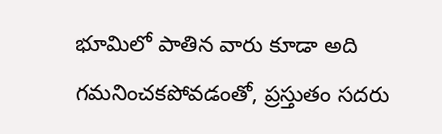భూమిలో పాతిన వారు కూడా అది గమనించకపోవడంతో, ప్రస్తుతం సదరు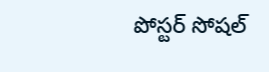పోస్టర్ సోషల్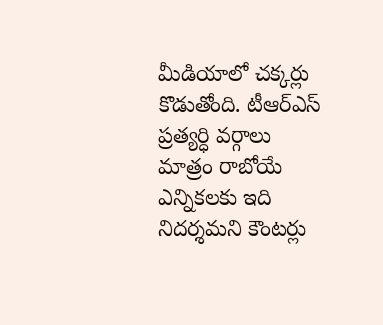మీడియాలో చక్కర్లు కొడుతోంది. టీఆర్ఎస్ ప్రత్యర్ధి వర్గాలు మాత్రం రాబోయే ఎన్నికలకు ఇది నిదర్శమని కౌంటర్లు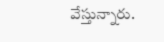వేస్తున్నారు.